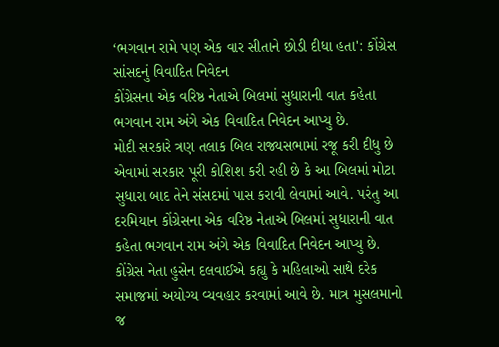‘ભગવાન રામે પણ એક વાર સીતાને છોડી દીધા હતા': કોંગ્રેસ સાંસદનું વિવાદિત નિવેદન
કોંગ્રેસના એક વરિષ્ઠ નેતાએ બિલમાં સુધારાની વાત કહેતા ભગવાન રામ અંગે એક વિવાદિત નિવેદન આપ્યુ છે.
મોદી સરકારે ત્રણ તલાક બિલ રાજ્યસભામાં રજૂ કરી દીધુ છે એવામાં સરકાર પૂરી કોશિશ કરી રહી છે કે આ બિલમાં મોટા સુધારા બાદ તેને સંસદમાં પાસ કરાવી લેવામાં આવે. પરંતુ આ દરમિયાન કોંગ્રેસના એક વરિષ્ઠ નેતાએ બિલમાં સુધારાની વાત કહેતા ભગવાન રામ અંગે એક વિવાદિત નિવેદન આપ્યુ છે. કોંગ્રેસ નેતા હુસેન દલવાઈએ કહ્યુ કે મહિલાઓ સાથે દરેક સમાજમાં અયોગ્ય વ્યવહાર કરવામાં આવે છે. માત્ર મુસલમાનો જ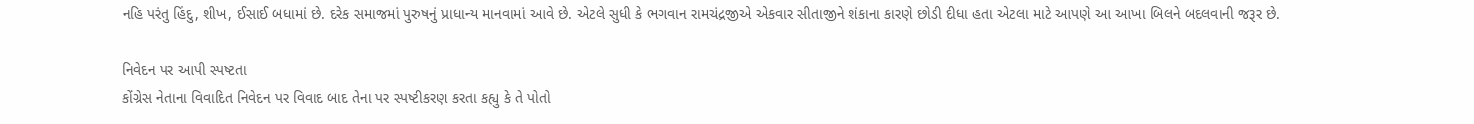નહિ પરંતુ હિંદુ, શીખ, ઈસાઈ બધામાં છે. દરેક સમાજમાં પુરુષનું પ્રાધાન્ય માનવામાં આવે છે. એટલે સુધી કે ભગવાન રામચંદ્રજીએ એકવાર સીતાજીને શંકાના કારણે છોડી દીધા હતા એટલા માટે આપણે આ આખા બિલને બદલવાની જરૂર છે.

નિવેદન પર આપી સ્પષ્ટતા
કોંગ્રેસ નેતાના વિવાદિત નિવેદન પર વિવાદ બાદ તેના પર સ્પષ્ટીકરણ કરતા કહ્યુ કે તે પોતો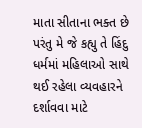માતા સીતાના ભક્ત છે પરંતુ મે જે કહ્યુ તે હિંદુ ધર્મમાં મહિલાઓ સાથે થઈ રહેલા વ્યવહારને દર્શાવવા માટે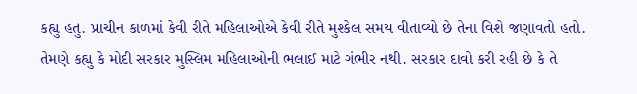કહ્યુ હતુ. પ્રાચીન કાળમાં કેવી રીતે મહિલાઓએ કેવી રીતે મુશ્કેલ સમય વીતાવ્યો છે તેના વિશે જણાવતો હતો. તેમણે કહ્યુ કે મોદી સરકાર મુસ્લિમ મહિલાઓની ભલાઈ માટે ગંભીર નથી. સરકાર દાવો કરી રહી છે કે તે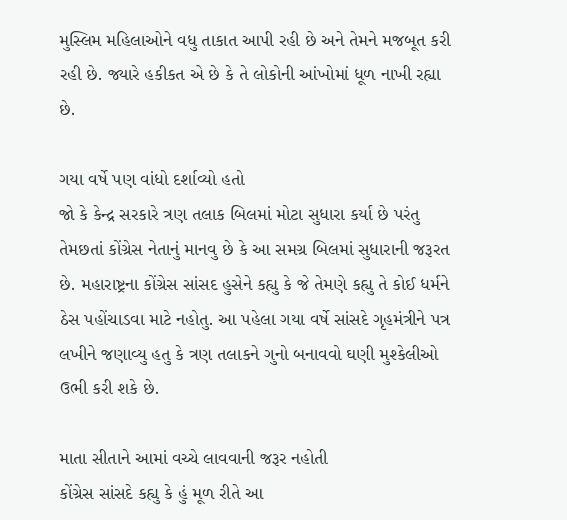મુસ્લિમ મહિલાઓને વધુ તાકાત આપી રહી છે અને તેમને મજબૂત કરી રહી છે. જ્યારે હકીકત એ છે કે તે લોકોની આંખોમાં ધૂળ નાખી રહ્યા છે.

ગયા વર્ષે પણ વાંધો દર્શાવ્યો હતો
જો કે કેન્દ્ર સરકારે ત્રણ તલાક બિલમાં મોટા સુધારા કર્યા છે પરંતુ તેમછતાં કોંગ્રેસ નેતાનું માનવુ છે કે આ સમગ્ર બિલમાં સુધારાની જરૂરત છે. મહારાષ્ટ્રના કોંગ્રેસ સાંસદ હુસેને કહ્યુ કે જે તેમણે કહ્યુ તે કોઈ ધર્મને ઠેસ પહોંચાડવા માટે નહોતુ. આ પહેલા ગયા વર્ષે સાંસદે ગૃહમંત્રીને પત્ર લખીને જણાવ્યુ હતુ કે ત્રણ તલાકને ગુનો બનાવવો ઘણી મુશ્કેલીઓ ઉભી કરી શકે છે.

માતા સીતાને આમાં વચ્ચે લાવવાની જરૂર નહોતી
કોંગ્રેસ સાંસદે કહ્યુ કે હું મૂળ રીતે આ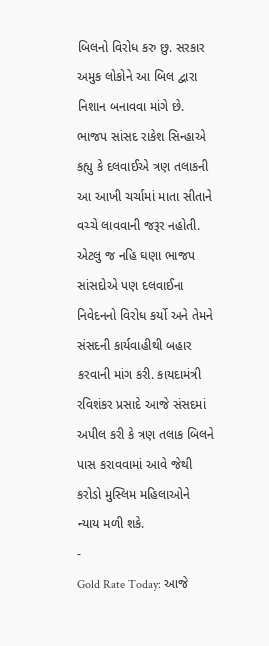બિલનો વિરોધ કરુ છુ. સરકાર અમુક લોકોને આ બિલ દ્વારા નિશાન બનાવવા માંગે છે. ભાજપ સાંસદ રાકેશ સિન્હાએ કહ્યુ કે દલવાઈએ ત્રણ તલાકની આ આખી ચર્ચામાં માતા સીતાને વચ્ચે લાવવાની જરૂર નહોતી. એટલુ જ નહિ ઘણા ભાજપ સાંસદોએ પણ દલવાઈના નિવેદનનો વિરોધ કર્યો અને તેમને સંસદની કાર્યવાહીથી બહાર કરવાની માંગ કરી. કાયદામંત્રી રવિશંકર પ્રસાદે આજે સંસદમાં અપીલ કરી કે ત્રણ તલાક બિલને પાસ કરાવવામાં આવે જેથી કરોડો મુસ્લિમ મહિલાઓને ન્યાય મળી શકે.
-
Gold Rate Today: આજે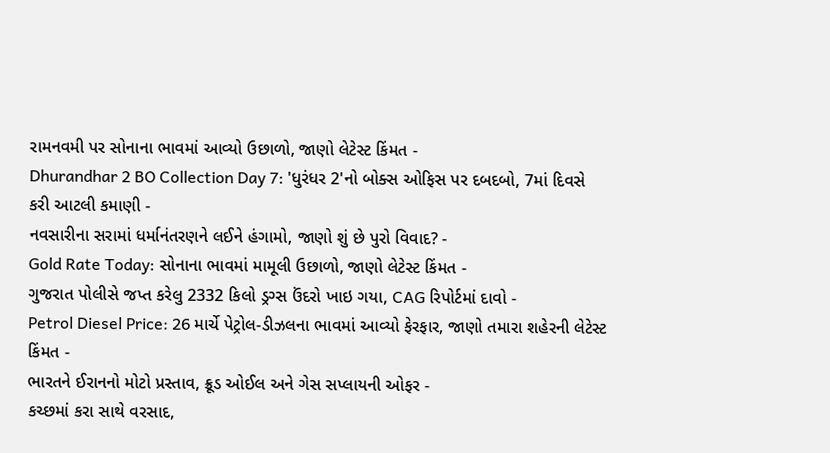રામનવમી પર સોનાના ભાવમાં આવ્યો ઉછાળો, જાણો લેટેસ્ટ કિંમત -
Dhurandhar 2 BO Collection Day 7: 'ધુરંધર 2'નો બોક્સ ઓફિસ પર દબદબો, 7માં દિવસે કરી આટલી કમાણી -
નવસારીના સરામાં ધર્માનંતરણને લઈને હંગામો, જાણો શું છે પુરો વિવાદ? -
Gold Rate Today: સોનાના ભાવમાં મામૂલી ઉછાળો, જાણો લેટેસ્ટ કિંમત -
ગુજરાત પોલીસે જપ્ત કરેલુ 2332 કિલો ડ્રગ્સ ઉંદરો ખાઇ ગયા, CAG રિપોર્ટમાં દાવો -
Petrol Diesel Price: 26 માર્ચે પેટ્રોલ-ડીઝલના ભાવમાં આવ્યો ફેરફાર, જાણો તમારા શહેરની લેટેસ્ટ કિંમત -
ભારતને ઈરાનનો મોટો પ્રસ્તાવ, ક્રૂડ ઓઈલ અને ગેસ સપ્લાયની ઓફર -
કચ્છમાં કરા સાથે વરસાદ,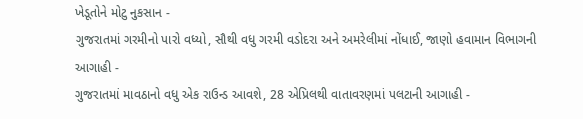ખેડૂતોને મોટુ નુકસાન -
ગુજરાતમાં ગરમીનો પારો વધ્યો, સૌથી વધુ ગરમી વડોદરા અને અમરેલીમાં નોંધાઈ, જાણો હવામાન વિભાગની આગાહી -
ગુજરાતમાં માવઠાનો વધુ એક રાઉન્ડ આવશે, 28 એપ્રિલથી વાતાવરણમાં પલટાની આગાહી -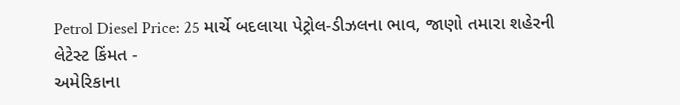Petrol Diesel Price: 25 માર્ચે બદલાયા પેટ્રોલ-ડીઝલના ભાવ, જાણો તમારા શહેરની લેટેસ્ટ કિંમત -
અમેરિકાના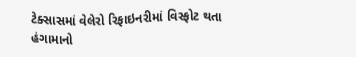ટેક્સાસમાં વેલેરો રિફાઇનરીમાં વિસ્ફોટ થતા હંગામાનો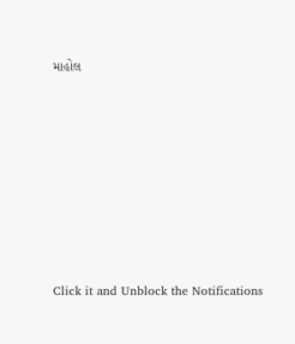માહોલ









Click it and Unblock the Notifications